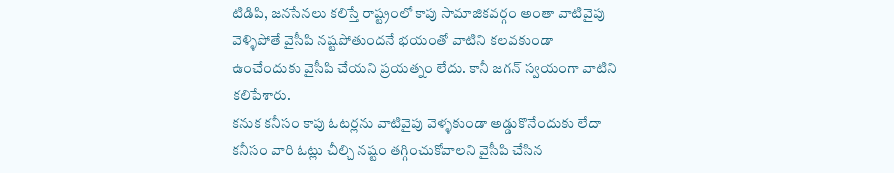టిడిపి, జనసేనలు కలిస్తే రాష్ట్రంలో కాపు సామాజికవర్గం అంతా వాటివైపు వెళ్ళిపోతే వైసీపి నష్టపోతుందనే భయంతో వాటిని కలవకుండా ఉంచేందుకు వైసీపి చేయని ప్రయత్నం లేదు. కానీ జగన్ స్వయంగా వాటిని కలిపేశారు.
కనుక కనీసం కాపు ఓటర్లను వాటివైపు వెళ్ళకుండా అడ్డుకొనేందుకు లేదా కనీసం వారి ఓట్లు చీల్చి నష్టం తగ్గించుకోవాలని వైసీపి చేసిన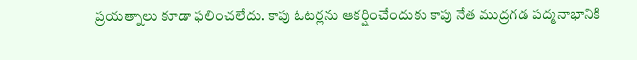ప్రయత్నాలు కూడా ఫలించలేదు. కాపు ఓటర్లను ఆకర్షించేందుకు కాపు నేత ముద్రగడ పద్మనాభానికి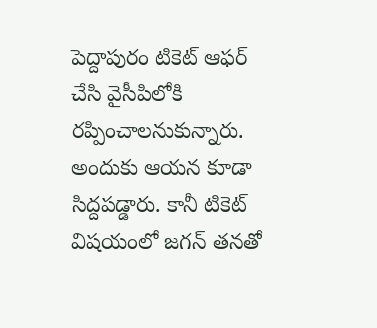పెద్దాపురం టికెట్ ఆఫర్ చేసి వైసీపిలోకి రప్పించాలనుకున్నారు.
అందుకు ఆయన కూడా సిద్దపడ్డారు. కానీ టికెట్ విషయంలో జగన్ తనతో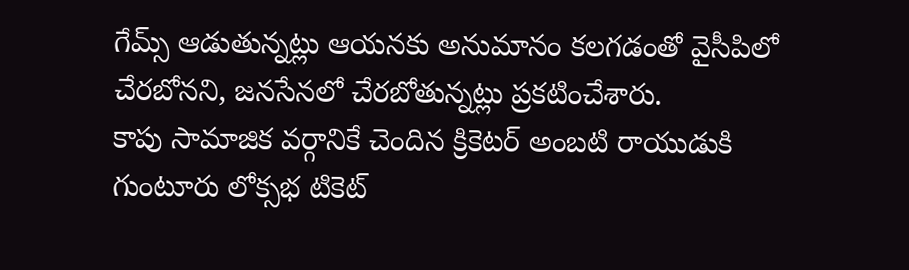గేమ్స్ ఆడుతున్నట్లు ఆయనకు అనుమానం కలగడంతో వైసీపిలో చేరబోనని, జనసేనలో చేరబోతున్నట్లు ప్రకటించేశారు.
కాపు సామాజిక వర్గానికే చెందిన క్రికెటర్ అంబటి రాయుడుకి గుంటూరు లోక్సభ టికెట్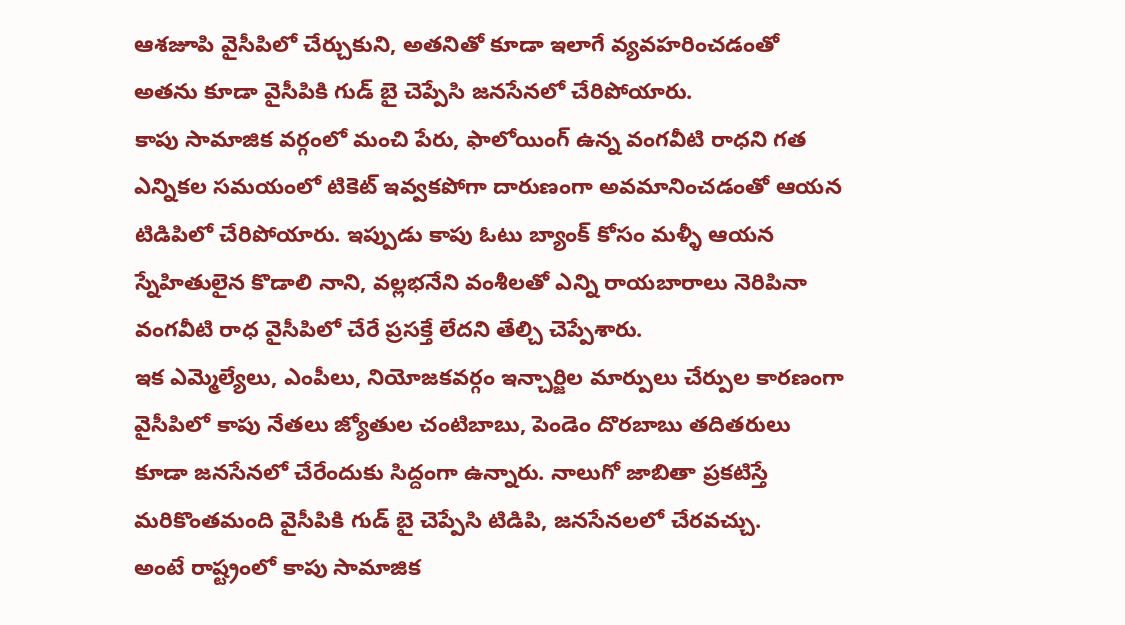ఆశజూపి వైసీపిలో చేర్చుకుని, అతనితో కూడా ఇలాగే వ్యవహరించడంతో అతను కూడా వైసీపికి గుడ్ బై చెప్పేసి జనసేనలో చేరిపోయారు.
కాపు సామాజిక వర్గంలో మంచి పేరు, ఫాలోయింగ్ ఉన్న వంగవీటి రాధని గత ఎన్నికల సమయంలో టికెట్ ఇవ్వకపోగా దారుణంగా అవమానించడంతో ఆయన టిడిపిలో చేరిపోయారు. ఇప్పుడు కాపు ఓటు బ్యాంక్ కోసం మళ్ళీ ఆయన స్నేహితులైన కొడాలి నాని, వల్లభనేని వంశీలతో ఎన్ని రాయబారాలు నెరిపినా వంగవీటి రాధ వైసీపిలో చేరే ప్రసక్తే లేదని తేల్చి చెప్పేశారు.
ఇక ఎమ్మెల్యేలు, ఎంపీలు, నియోజకవర్గం ఇన్చార్జిల మార్పులు చేర్పుల కారణంగా వైసీపిలో కాపు నేతలు జ్యోతుల చంటిబాబు, పెండెం దొరబాబు తదితరులు కూడా జనసేనలో చేరేందుకు సిద్దంగా ఉన్నారు. నాలుగో జాబితా ప్రకటిస్తే మరికొంతమంది వైసీపికి గుడ్ బై చెప్పేసి టిడిపి, జనసేనలలో చేరవచ్చు.
అంటే రాష్ట్రంలో కాపు సామాజిక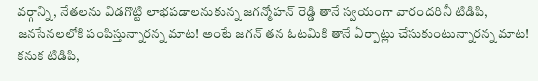వర్గాన్ని, నేతలను విడగొట్టి లాభపడాలనుకున్న జగన్మోహన్ రెడ్డి తానే స్వయంగా వారందరినీ టిడిపి, జనసేనలలోకి పంపిస్తున్నారన్న మాట! అంటే జగన్ తన ఓటమికి తానే ఏర్పాట్లు చేసుకుంటున్నారన్న మాట! కనుక టిడిపి,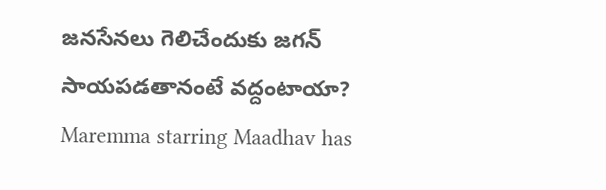జనసేనలు గెలిచేందుకు జగన్ సాయపడతానంటే వద్దంటాయా?
Maremma starring Maadhav has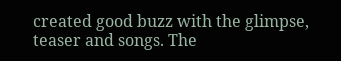created good buzz with the glimpse, teaser and songs. The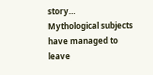story…
Mythological subjects have managed to leave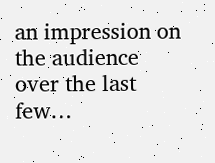an impression on the audience over the last few…